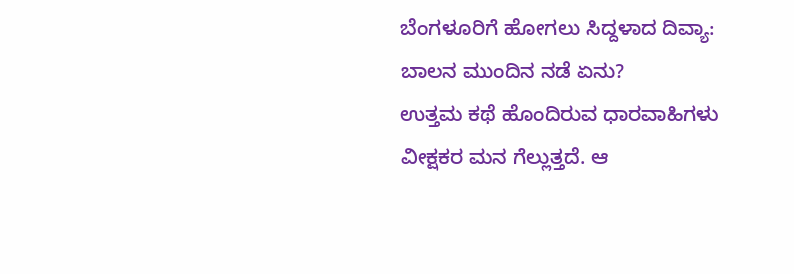ಬೆಂಗಳೂರಿಗೆ ಹೋಗಲು ಸಿದ್ದಳಾದ ದಿವ್ಯಾ: ಬಾಲನ ಮುಂದಿನ ನಡೆ ಏನು?
ಉತ್ತಮ ಕಥೆ ಹೊಂದಿರುವ ಧಾರವಾಹಿಗಳು ವೀಕ್ಷಕರ ಮನ ಗೆಲ್ಲುತ್ತದೆ. ಆ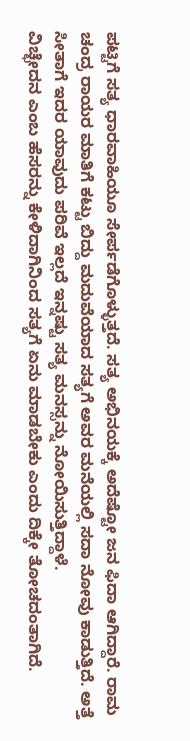ಪಟ್ಟಿಗೆ ಸತ್ಯ ಧಾರವಾಹಿಯೂ ಸೇರ್ಪಡೆಗೊಳ್ಳುತ್ತದೆ. ಸತ್ಯ ಅಭಿನಯಕ್ಕೆ ಅದೆಷ್ಟೋ ಜನ ಫಿದಾ ಆಗಿದ್ದಾರೆ. ರಾಮ ಚಂದ್ರ ರಾಯರ ಮಾತಿಗೆ ಕಟ್ಟು ಬಿದ್ದು ಮದುವೆಯಾದ ಸತ್ಯಗೆ ಅವರ ಮನೆಯಲ್ಲಿ ಸದಾ ನೋವು ಕಾಡುತ್ತಿದೆ. ಅತ್ತೆ ಸೀತಾಗೆ ಇದರ ಯಾವುದು ಪರಿವೆ ಇಲ್ಲದೆ ಇನ್ನಷ್ಟು ಸತ್ಯ ಮನಸ್ಸನ್ನು ನೋಯಿಸುತ್ತಿದ್ದಾಳೆ.
ವಿಚ್ಛೇದನ ಎಂಬ ಹೆಸರನ್ನು ಕೇಳಿದಾಗಿನಿಂದ ಸತ್ಯಗೆ ಏನು ಮಾಡಬೇಕು ಎಂದು ದಿಕ್ಕೇ ತೋಚದಂತಾಗಿದೆ.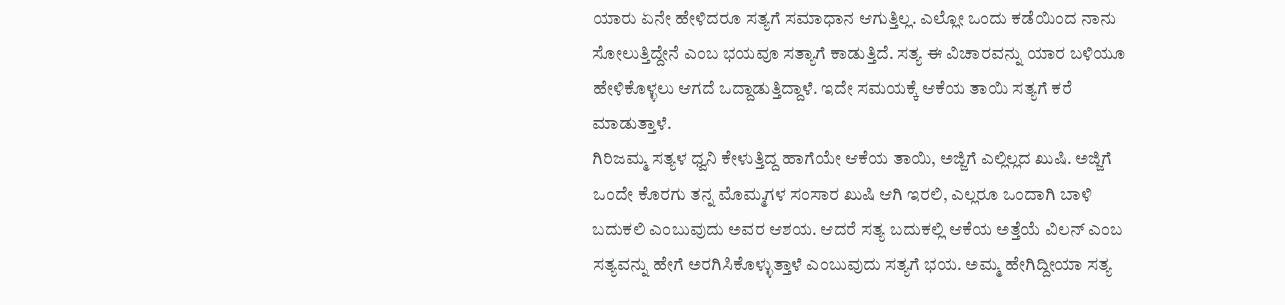ಯಾರು ಏನೇ ಹೇಳಿದರೂ ಸತ್ಯಗೆ ಸಮಾಧಾನ ಆಗುತ್ತಿಲ್ಲ. ಎಲ್ಲೋ ಒಂದು ಕಡೆಯಿಂದ ನಾನು ಸೋಲುತ್ತಿದ್ದೇನೆ ಎಂಬ ಭಯವೂ ಸತ್ಯಾಗೆ ಕಾಡುತ್ತಿದೆ. ಸತ್ಯ ಈ ವಿಚಾರವನ್ನು ಯಾರ ಬಳಿಯೂ ಹೇಳಿಕೊಳ್ಳಲು ಆಗದೆ ಒದ್ದಾಡುತ್ತಿದ್ದಾಳೆ. ಇದೇ ಸಮಯಕ್ಕೆ ಆಕೆಯ ತಾಯಿ ಸತ್ಯಗೆ ಕರೆ ಮಾಡುತ್ತಾಳೆ.
ಗಿರಿಜಮ್ಮ ಸತ್ಯಳ ಧ್ವನಿ ಕೇಳುತ್ತಿದ್ದ ಹಾಗೆಯೇ ಆಕೆಯ ತಾಯಿ, ಅಜ್ಜಿಗೆ ಎಲ್ಲಿಲ್ಲದ ಖುಷಿ. ಅಜ್ಜಿಗೆ ಒಂದೇ ಕೊರಗು ತನ್ನ ಮೊಮ್ಮಗಳ ಸಂಸಾರ ಖುಷಿ ಆಗಿ ಇರಲಿ, ಎಲ್ಲರೂ ಒಂದಾಗಿ ಬಾಳಿ ಬದುಕಲಿ ಎಂಬುವುದು ಅವರ ಆಶಯ. ಆದರೆ ಸತ್ಯ ಬದುಕಲ್ಲಿ ಆಕೆಯ ಅತ್ತೆಯೆ ವಿಲನ್ ಎಂಬ ಸತ್ಯವನ್ನು ಹೇಗೆ ಅರಗಿಸಿಕೊಳ್ಳುತ್ತಾಳೆ ಎಂಬುವುದು ಸತ್ಯಗೆ ಭಯ. ಅಮ್ಮ ಹೇಗಿದ್ದೀಯಾ ಸತ್ಯ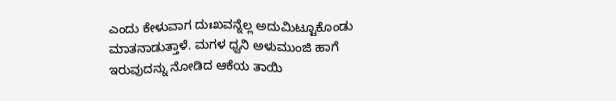ಎಂದು ಕೇಳುವಾಗ ದುಃಖವನ್ನೆಲ್ಲ ಅದುಮಿಟ್ಟೂಕೊಂಡು ಮಾತನಾಡುತ್ತಾಳೆ. ಮಗಳ ಧ್ವನಿ ಅಳುಮುಂಜಿ ಹಾಗೆ ಇರುವುದನ್ನು ನೋಡಿದ ಆಕೆಯ ತಾಯಿ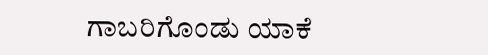ಗಾಬರಿಗೊಂಡು ಯಾಕೆ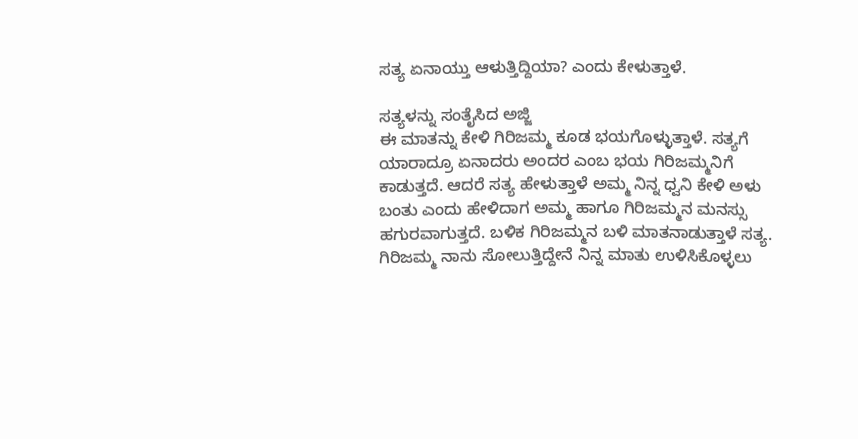ಸತ್ಯ ಏನಾಯ್ತು ಆಳುತ್ತಿದ್ದಿಯಾ? ಎಂದು ಕೇಳುತ್ತಾಳೆ.

ಸತ್ಯಳನ್ನು ಸಂತೈಸಿದ ಅಜ್ಜಿ
ಈ ಮಾತನ್ನು ಕೇಳಿ ಗಿರಿಜಮ್ಮ ಕೂಡ ಭಯಗೊಳ್ಳುತ್ತಾಳೆ. ಸತ್ಯಗೆ ಯಾರಾದ್ರೂ ಏನಾದರು ಅಂದರ ಎಂಬ ಭಯ ಗಿರಿಜಮ್ಮನಿಗೆ ಕಾಡುತ್ತದೆ. ಆದರೆ ಸತ್ಯ ಹೇಳುತ್ತಾಳೆ ಅಮ್ಮ ನಿನ್ನ ಧ್ವನಿ ಕೇಳಿ ಅಳು ಬಂತು ಎಂದು ಹೇಳಿದಾಗ ಅಮ್ಮ ಹಾಗೂ ಗಿರಿಜಮ್ಮನ ಮನಸ್ಸು ಹಗುರವಾಗುತ್ತದೆ. ಬಳಿಕ ಗಿರಿಜಮ್ಮನ ಬಳಿ ಮಾತನಾಡುತ್ತಾಳೆ ಸತ್ಯ. ಗಿರಿಜಮ್ಮ ನಾನು ಸೋಲುತ್ತಿದ್ದೇನೆ ನಿನ್ನ ಮಾತು ಉಳಿಸಿಕೊಳ್ಳಲು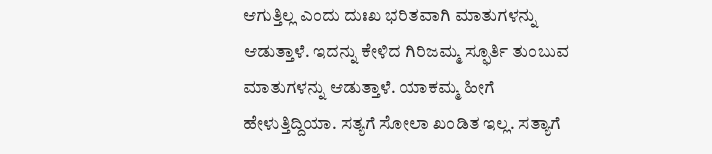ಆಗುತ್ತಿಲ್ಲ ಎಂದು ದುಃಖ ಭರಿತವಾಗಿ ಮಾತುಗಳನ್ನು ಆಡುತ್ತಾಳೆ. ಇದನ್ನು ಕೇಳಿದ ಗಿರಿಜಮ್ಮ ಸ್ಫೂರ್ತಿ ತುಂಬುವ ಮಾತುಗಳನ್ನು ಆಡುತ್ತಾಳೆ. ಯಾಕಮ್ಮ ಹೀಗೆ ಹೇಳುತ್ತಿದ್ದಿಯಾ. ಸತ್ಯಗೆ ಸೋಲಾ ಖಂಡಿತ ಇಲ್ಲ. ಸತ್ಯಾಗೆ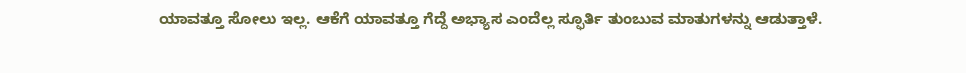ಯಾವತ್ತೂ ಸೋಲು ಇಲ್ಲ. ಆಕೆಗೆ ಯಾವತ್ತೂ ಗೆದ್ದೆ ಅಭ್ಯಾಸ ಎಂದೆಲ್ಲ ಸ್ಫೂರ್ತಿ ತುಂಬುವ ಮಾತುಗಳನ್ನು ಆಡುತ್ತಾಳೆ.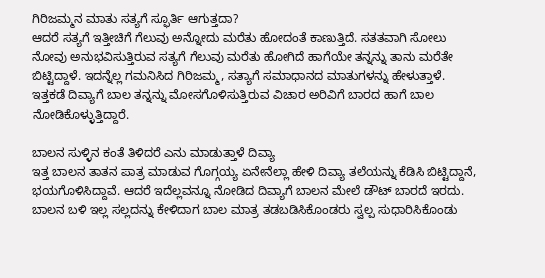ಗಿರಿಜಮ್ಮನ ಮಾತು ಸತ್ಯಗೆ ಸ್ಫೂರ್ತಿ ಆಗುತ್ತದಾ?
ಆದರೆ ಸತ್ಯಗೆ ಇತ್ತೀಚಿಗೆ ಗೆಲುವು ಅನ್ನೋದು ಮರೆತು ಹೋದಂತೆ ಕಾಣುತ್ತಿದೆ. ಸತತವಾಗಿ ಸೋಲು ನೋವು ಅನುಭವಿಸುತ್ತಿರುವ ಸತ್ಯಗೆ ಗೆಲುವು ಮರೆತು ಹೋಗಿದೆ ಹಾಗೆಯೇ ತನ್ನನ್ನು ತಾನು ಮರೆತೇ ಬಿಟ್ಟಿದ್ದಾಳೆ. ಇದನ್ನೆಲ್ಲ ಗಮನಿಸಿದ ಗಿರಿಜಮ್ಮ, ಸತ್ಯಾಗೆ ಸಮಾಧಾನದ ಮಾತುಗಳನ್ನು ಹೇಳುತ್ತಾಳೆ. ಇತ್ತಕಡೆ ದಿವ್ಯಾಗೆ ಬಾಲ ತನ್ನನ್ನು ಮೋಸಗೊಳಿಸುತ್ತಿರುವ ವಿಚಾರ ಅರಿವಿಗೆ ಬಾರದ ಹಾಗೆ ಬಾಲ ನೋಡಿಕೊಳ್ಳುತ್ತಿದ್ದಾರೆ.

ಬಾಲನ ಸುಳ್ಳಿನ ಕಂತೆ ತಿಳಿದರೆ ಎನು ಮಾಡುತ್ತಾಳೆ ದಿವ್ಯಾ
ಇತ್ತ ಬಾಲನ ತಾತನ ಪಾತ್ರ ಮಾಡುವ ಗೊಗ್ಗಯ್ಯ ಏನೇನೆಲ್ಲಾ ಹೇಳಿ ದಿವ್ಯಾ ತಲೆಯನ್ನು ಕೆಡಿಸಿ ಬಿಟ್ಟಿದ್ದಾನೆ, ಭಯಗೊಳಿಸಿದ್ದಾವೆ. ಆದರೆ ಇದೆಲ್ಲವನ್ನೂ ನೋಡಿದ ದಿವ್ಯಾಗೆ ಬಾಲನ ಮೇಲೆ ಡೌಟ್ ಬಾರದೆ ಇರದು. ಬಾಲನ ಬಳಿ ಇಲ್ಲ ಸಲ್ಲದನ್ನು ಕೇಳಿದಾಗ ಬಾಲ ಮಾತ್ರ ತಡಬಡಿಸಿಕೊಂಡರು ಸ್ವಲ್ಪ ಸುಧಾರಿಸಿಕೊಂಡು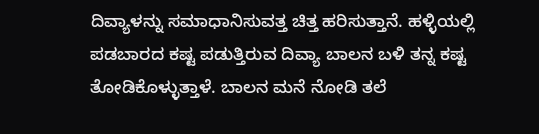ದಿವ್ಯಾಳನ್ನು ಸಮಾಧಾನಿಸುವತ್ತ ಚಿತ್ತ ಹರಿಸುತ್ತಾನೆ. ಹಳ್ಳಿಯಲ್ಲಿ ಪಡಬಾರದ ಕಷ್ಟ ಪಡುತ್ತಿರುವ ದಿವ್ಯಾ ಬಾಲನ ಬಳಿ ತನ್ನ ಕಷ್ಟ ತೋಡಿಕೊಳ್ಳುತ್ತಾಳೆ. ಬಾಲನ ಮನೆ ನೋಡಿ ತಲೆ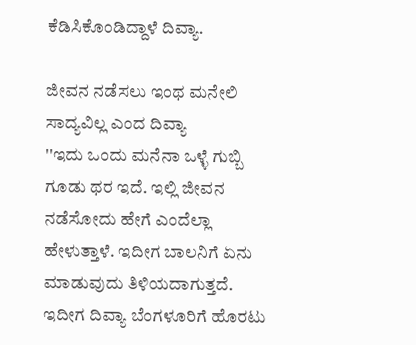ಕೆಡಿಸಿಕೊಂಡಿದ್ದಾಳೆ ದಿವ್ಯಾ.

ಜೀವನ ನಡೆಸಲು ಇಂಥ ಮನೇಲಿ ಸಾದ್ಯವಿಲ್ಲ ಎಂದ ದಿವ್ಯಾ
''ಇದು ಒಂದು ಮನೆನಾ ಒಳ್ಳೆ ಗುಬ್ಬಿ ಗೂಡು ಥರ ಇದೆ. ಇಲ್ಲಿ ಜೀವನ ನಡೆಸೋದು ಹೇಗೆ ಎಂದೆಲ್ಲಾ ಹೇಳುತ್ತಾಳೆ. ಇದೀಗ ಬಾಲನಿಗೆ ಏನು ಮಾಡುವುದು ತಿಳಿಯದಾಗುತ್ತದೆ. ಇದೀಗ ದಿವ್ಯಾ ಬೆಂಗಳೂರಿಗೆ ಹೊರಟು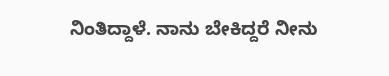ನಿಂತಿದ್ದಾಳೆ. ನಾನು ಬೇಕಿದ್ದರೆ ನೀನು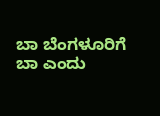ಬಾ ಬೆಂಗಳೂರಿಗೆ ಬಾ ಎಂದು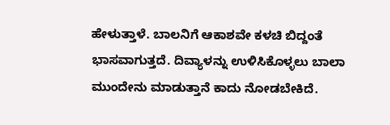ಹೇಳುತ್ತಾಳೆ. ಬಾಲನಿಗೆ ಆಕಾಶವೇ ಕಳಚಿ ಬಿದ್ದಂತೆ ಭಾಸವಾಗುತ್ತದೆ. ದಿವ್ಯಾಳನ್ನು ಉಳಿಸಿಕೊಳ್ಳಲು ಬಾಲಾ ಮುಂದೇನು ಮಾಡುತ್ತಾನೆ ಕಾದು ನೋಡಬೇಕಿದೆ.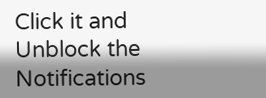Click it and Unblock the Notifications